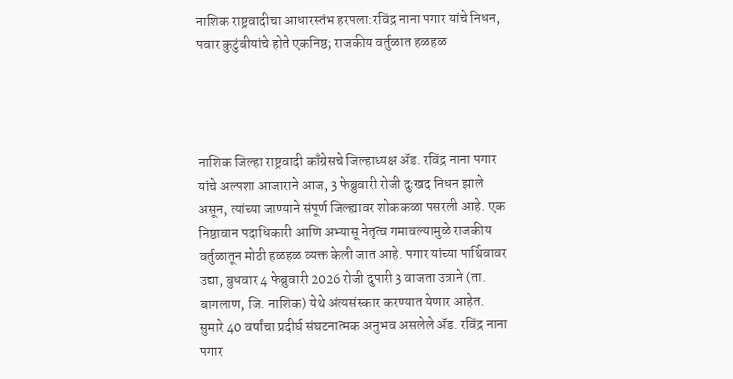नाशिक राष्ट्रवादीचा आधारस्तंभ हरपला:रविंद्र नाना पगार यांचे निधन, पवार कुटुंबीयांचे होते एकनिष्ठ; राजकीय वर्तुळात हळहळ




नाशिक जिल्हा राष्ट्रवादी काँग्रेसचे जिल्हाध्यक्ष ॲड. रविंद्र नाना पगार यांचे अल्पशा आजाराने आज, 3 फेब्रुवारी रोजी दुःखद निधन झाले असून, त्यांच्या जाण्याने संपूर्ण जिल्ह्यावर शोककळा पसरली आहे. एक निष्ठावान पदाधिकारी आणि अभ्यासू नेतृत्व गमावल्यामुळे राजकीय वर्तुळातून मोठी हळहळ व्यक्त केली जात आहे. पगार यांच्या पार्थिवावर उद्या, बुधवार 4 फेब्रुवारी 2026 रोजी दुपारी 3 वाजता उत्राने (ता. बागलाण, जि. नाशिक) येथे अंत्यसंस्कार करण्यात येणार आहेत. सुमारे 40 वर्षांचा प्रदीर्घ संघटनात्मक अनुभव असलेले ॲड. रविंद्र नाना पगार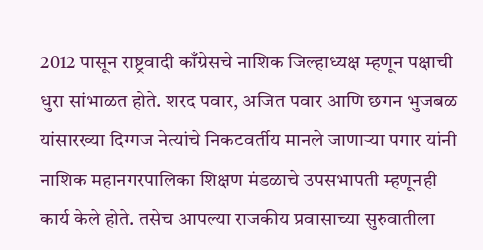2012 पासून राष्ट्रवादी काँग्रेसचे नाशिक जिल्हाध्यक्ष म्हणून पक्षाची धुरा सांभाळत होते. शरद पवार, अजित पवार आणि छगन भुजबळ यांसारख्या दिग्गज नेत्यांचे निकटवर्तीय मानले जाणाऱ्या पगार यांनी नाशिक महानगरपालिका शिक्षण मंडळाचे उपसभापती म्हणूनही कार्य केले होते. तसेच आपल्या राजकीय प्रवासाच्या सुरुवातीला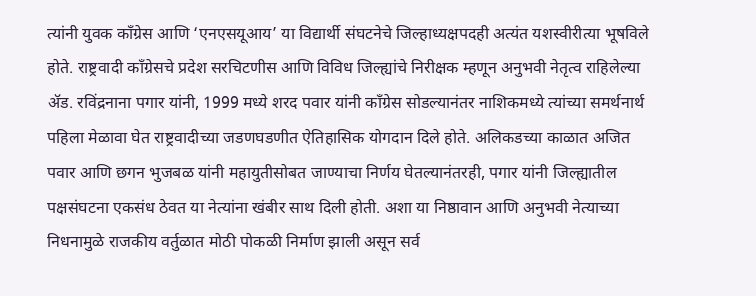त्यांनी युवक काँग्रेस आणि ‘एनएसयूआय’ या विद्यार्थी संघटनेचे जिल्हाध्यक्षपदही अत्यंत यशस्वीरीत्या भूषविले होते. राष्ट्रवादी काँग्रेसचे प्रदेश सरचिटणीस आणि विविध जिल्ह्यांचे निरीक्षक म्हणून अनुभवी नेतृत्व राहिलेल्या ॲड. रविंद्रनाना पगार यांनी, 1999 मध्ये शरद पवार यांनी काँग्रेस सोडल्यानंतर नाशिकमध्ये त्यांच्या समर्थनार्थ पहिला मेळावा घेत राष्ट्रवादीच्या जडणघडणीत ऐतिहासिक योगदान दिले होते. अलिकडच्या काळात अजित पवार आणि छगन भुजबळ यांनी महायुतीसोबत जाण्याचा निर्णय घेतल्यानंतरही, पगार यांनी जिल्ह्यातील पक्षसंघटना एकसंध ठेवत या नेत्यांना खंबीर साथ दिली होती. अशा या निष्ठावान आणि अनुभवी नेत्याच्या निधनामुळे राजकीय वर्तुळात मोठी पोकळी निर्माण झाली असून सर्व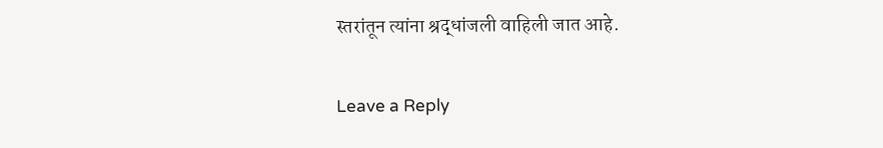स्तरांतून त्यांना श्रद्धांजली वाहिली जात आहे.

Leave a Reply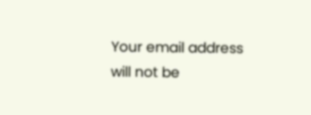Your email address will not be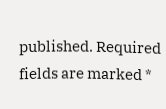published. Required fields are marked *